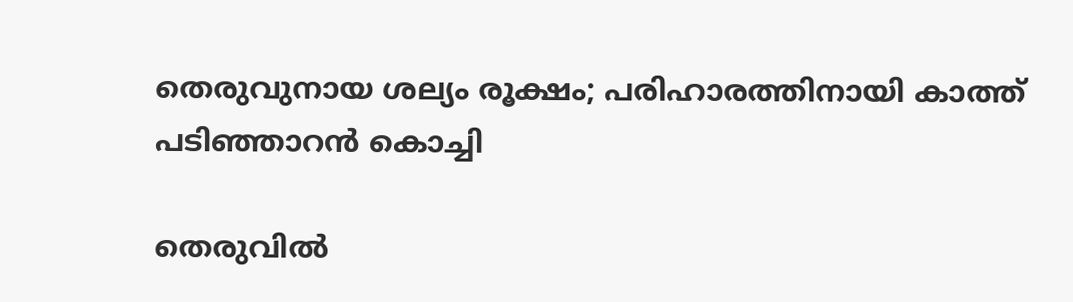തെരുവുനായ ശല്യം രൂക്ഷം; പരിഹാരത്തിനായി കാത്ത് പടിഞ്ഞാറൻ കൊച്ചി

തെരുവിൽ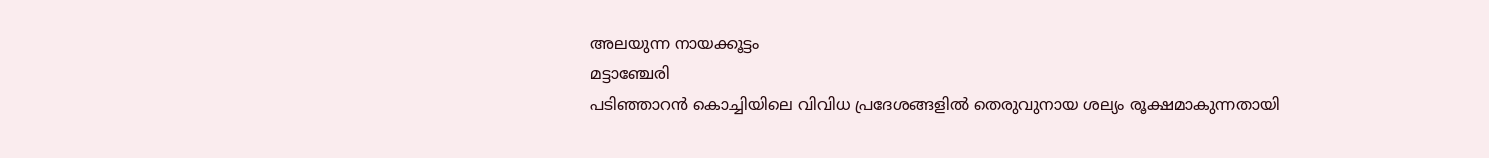അലയുന്ന നായക്കൂട്ടം
മട്ടാഞ്ചേരി
പടിഞ്ഞാറൻ കൊച്ചിയിലെ വിവിധ പ്രദേശങ്ങളിൽ തെരുവുനായ ശല്യം രൂക്ഷമാകുന്നതായി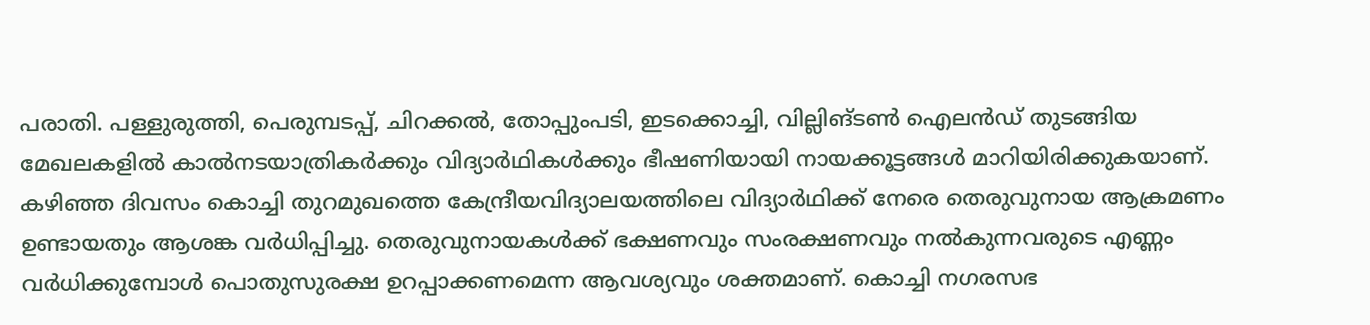പരാതി. പള്ളുരുത്തി, പെരുമ്പടപ്പ്, ചിറക്കൽ, തോപ്പുംപടി, ഇടക്കൊച്ചി, വില്ലിങ്ടൺ ഐലൻഡ് തുടങ്ങിയ മേഖലകളിൽ കാൽനടയാത്രികർക്കും വിദ്യാർഥികൾക്കും ഭീഷണിയായി നായക്കൂട്ടങ്ങൾ മാറിയിരിക്കുകയാണ്.
കഴിഞ്ഞ ദിവസം കൊച്ചി തുറമുഖത്തെ കേന്ദ്രീയവിദ്യാലയത്തിലെ വിദ്യാർഥിക്ക് നേരെ തെരുവുനായ ആക്രമണം ഉണ്ടായതും ആശങ്ക വർധിപ്പിച്ചു. തെരുവുനായകൾക്ക് ഭക്ഷണവും സംരക്ഷണവും നൽകുന്നവരുടെ എണ്ണം വർധിക്കുമ്പോൾ പൊതുസുരക്ഷ ഉറപ്പാക്കണമെന്ന ആവശ്യവും ശക്തമാണ്. കൊച്ചി നഗരസഭ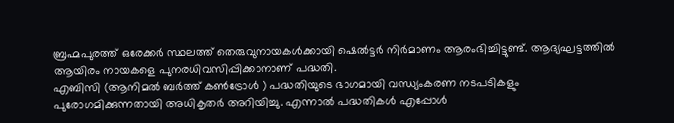ബ്രഹ്മപുരത്ത് ഒരേക്കർ സ്ഥലത്ത് തെരുവുനായകൾക്കായി ഷെൽട്ടർ നിർമാണം ആരംഭിച്ചിട്ടുണ്ട്. ആദ്യഘട്ടത്തിൽ ആയിരം നായകളെ പുനരധിവസിപ്പിക്കാനാണ് പദ്ധതി.
എബിസി (ആനിമൽ ബർത്ത് കൺട്രോൾ ) പദ്ധതിയുടെ ഭാഗമായി വന്ധ്യംകരണ നടപടികളും പുരോഗമിക്കുന്നതായി അധികൃതർ അറിയിച്ചു. എന്നാൽ പദ്ധതികൾ എപ്പോൾ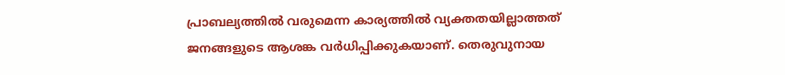പ്രാബല്യത്തിൽ വരുമെന്ന കാര്യത്തിൽ വ്യക്തതയില്ലാത്തത് ജനങ്ങളുടെ ആശങ്ക വർധിപ്പിക്കുകയാണ്. തെരുവുനായ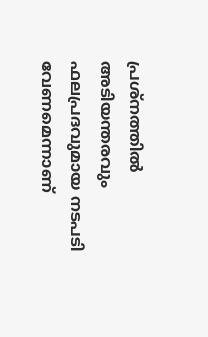പ്രശ്നത്തിൽ അടിയന്തരവും ഫലപ്രദവുമായ നടപടി വേണമെന്നാണ്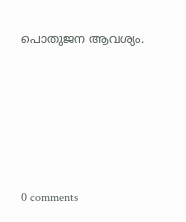പൊതുജന ആവശ്യം.










0 comments